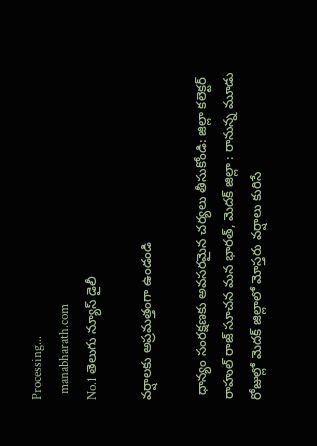Processing...
  manabharath.com
No.1 తెలుగు న్యూస్ డైలీ

వర్షాలకు అప్రమత్తంగా ఉండండి

 ధాన్యం సంరక్షణకు అవసరమైన చర్యలు తీసుకోండి: జిల్లా కలెక్టర్ రాహుల్ రాజ్ సూచన మన భారత్, మెదక్ జిల్లా : రానున్న మూడు రోజుల్లో మెదక్ జిల్లాలో మోస్తరు వర్షాలు కురిసే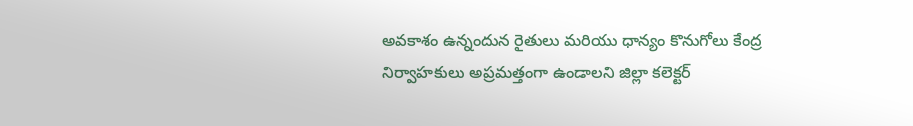అవకాశం ఉన్నందున రైతులు మరియు ధాన్యం కొనుగోలు కేంద్ర నిర్వాహకులు అప్రమత్తంగా ఉండాలని జిల్లా కలెక్టర్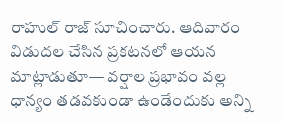రాహుల్ రాజ్ సూచించారు. ఆదివారం విడుదల చేసిన ప్రకటనలో ఆయన మాట్లాడుతూ— వర్షాల ప్రభావం వల్ల ధాన్యం తడవకుండా ఉండేందుకు అన్ని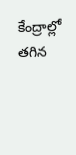కేంద్రాల్లో తగిన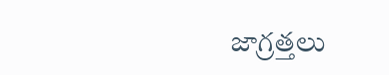జాగ్రత్తలు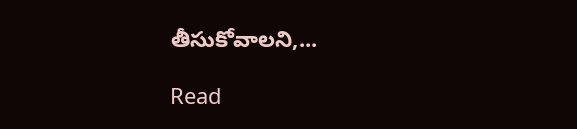తీసుకోవాలని,...

Read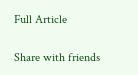Full Article

Share with friends